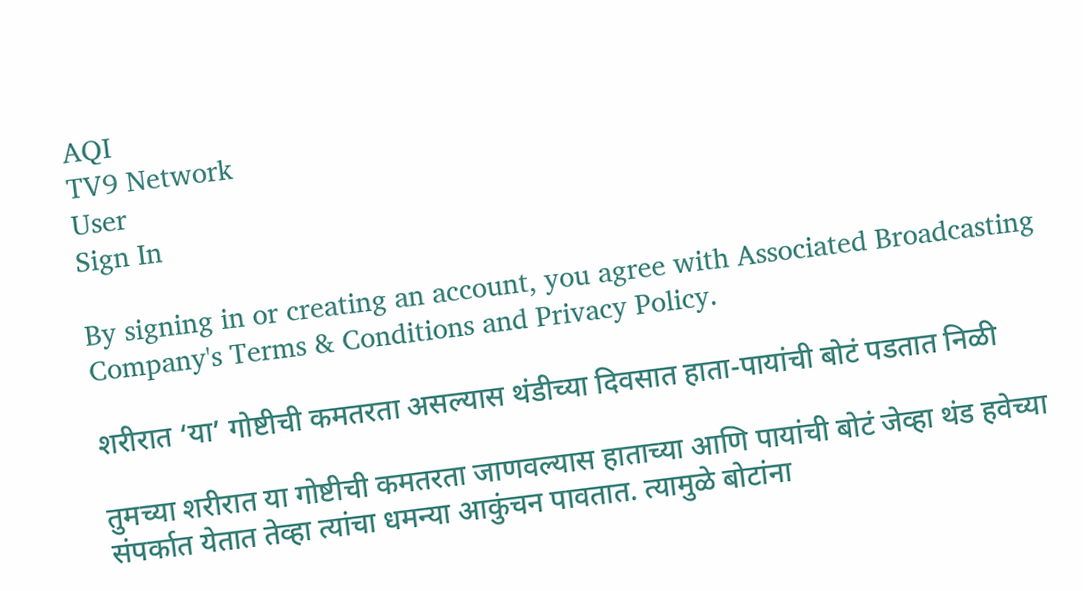AQI
TV9 Network
User
Sign In

By signing in or creating an account, you agree with Associated Broadcasting Company's Terms & Conditions and Privacy Policy.

शरीरात ‘या’ गोष्टीची कमतरता असल्यास थंडीच्या दिवसात हाता-पायांची बोटं पडतात निळी

तुमच्या शरीरात या गोष्टीची कमतरता जाणवल्यास हाताच्या आणि पायांची बोटं जेव्हा थंड हवेच्या संपर्कात येतात तेव्हा त्यांचा धमन्या आकुंचन पावतात. त्यामुळे बोटांना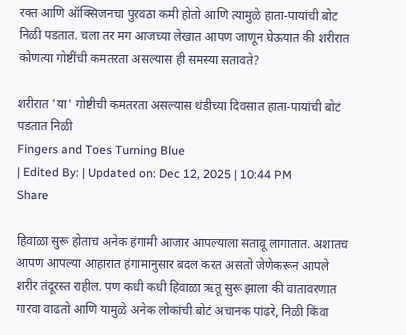रक्त आणि ऑक्सिजनचा पुरवठा कमी होतो आणि त्यामुळे हाता-पायांची बोट निळी पडतात. चला तर मग आजच्या लेखात आपण जाणून घेऊयात की शरीरात कोणत्या गोष्टींची कमतरता असल्यास ही समस्या सतावते?

शरीरात 'या' गोष्टीची कमतरता असल्यास थंडीच्या दिवसात हाता-पायांची बोटं पडतात निळी
Fingers and Toes Turning Blue
| Edited By: | Updated on: Dec 12, 2025 | 10:44 PM
Share

हिवाळा सुरू होताच अनेक हंगामी आजार आपल्याला सतावू लागातात. अशातच आपण आपल्या आहारात हंगामानुसार बदल करत असतो जेणेकरून आपले शरीर तंदूरस्त राहील. पण कधी कधी हिवाळा ऋतू सुरू झाला की वातावरणात गारवा वाढतो आणि यामुळे अनेक लोकांची बोटं अचानक पांढरे, निळी किंवा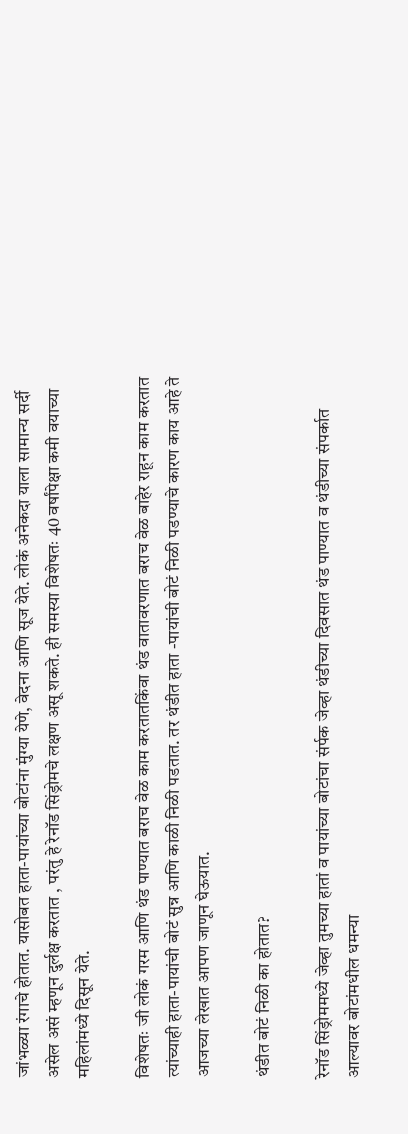जांभळ्या रंगाचे होतात. यासोबत हाता-पायांच्या बोटांना मुंग्या येणे, वेदना आणि सूज येते. लोकं अनेकदा याला सामान्य सर्दी असेल असं म्हणून दुर्लक्ष करतात , परंतु हे रेनॉड सिंड्रोमचे लक्षण असू शकते. ही समस्या विशेषतः 40 वर्षांपेक्षा कमी वयाच्या महिलांमध्ये दिसून येते.

विशेषतः जी लोकं गरम आणि थंड पाण्यात बराच वेळ काम करतातकिंवा थंड वातावरणात बराच वेळ बाहेर राहून काम करतात त्यांच्याही हाता-पायांची बोटं सुन्न आणि काळी निळी पडतात. तर थंडीत हाता -पायांची बोटं निळी पडण्याचे कारण काय आहे ते आजच्या लेखात आपण जाणून घेऊयात.

थंडीत बोटं निळी का होतात?

रेनॉड सिंड्रोममध्ये जेव्हा तुमच्या हातां व पायांच्या बोटांचा संर्पक जेव्हा थंडीच्या दिवसात थंड पाण्यात व थंडीच्या संपर्कात आल्यावर बोटांमधील धमन्या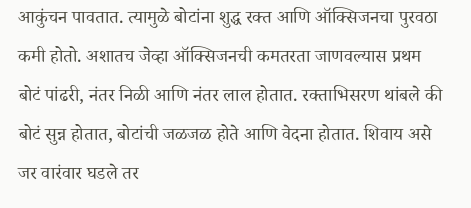आकुंचन पावतात. त्यामुळे बोटांना शुद्ध रक्त आणि ऑक्सिजनचा पुरवठा कमी होतो. अशातच जेव्हा ऑक्सिजनची कमतरता जाणवल्यास प्रथम बोटं पांढरी, नंतर निळी आणि नंतर लाल होतात. रक्ताभिसरण थांबले की बोटं सुन्न होतात, बोटांची जळजळ होते आणि वेदना होतात. शिवाय असे जर वारंवार घडले तर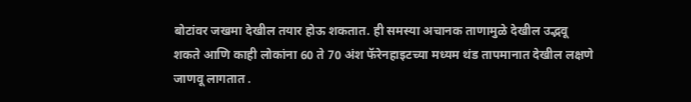बोटांवर जखमा देखील तयार होऊ शकतात. ही समस्या अचानक ताणामुळे देखील उद्भवू शकते आणि काही लोकांना 60 ते 70 अंश फॅरेनहाइटच्या मध्यम थंड तापमानात देखील लक्षणे जाणवू लागतात .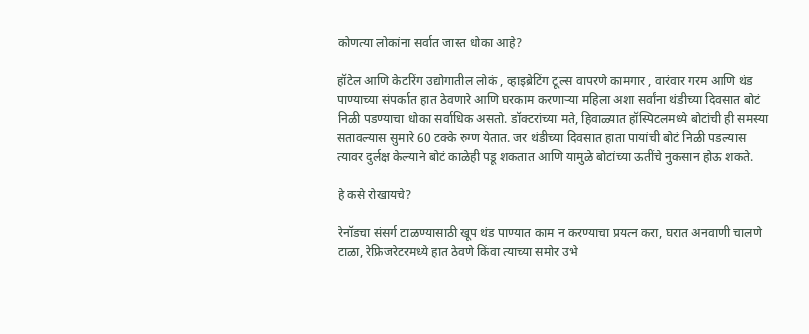कोणत्या लोकांना सर्वात जास्त धोका आहे?

हॉटेल आणि केटरिंग उद्योगातील लोकं , व्हाइब्रेटिंग टूल्स वापरणे कामगार , वारंवार गरम आणि थंड पाण्याच्या संपर्कात हात ठेवणारे आणि घरकाम करणाऱ्या महिला अशा सर्वांना थंडीच्या दिवसात बोटं निळी पडण्याचा धोका सर्वाधिक असतो. डॉक्टरांच्या मते, हिवाळ्यात हॉस्पिटलमध्ये बोटांची ही समस्या सतावल्यास सुमारे 60 टक्के रुग्ण येतात. जर थंडीच्या दिवसात हाता पायांची बोटं निळी पडल्यास त्यावर दुर्लक्ष केल्याने बोटं काळेही पडू शकतात आणि यामुळे बोटांच्या ऊतींचे नुकसान होऊ शकते.

हे कसे रोखायचे?

रेनॉडचा संसर्ग टाळण्यासाठी खूप थंड पाण्यात काम न करण्याचा प्रयत्न करा, घरात अनवाणी चालणे टाळा, रेफ्रिजरेटरमध्ये हात ठेवणे किंवा त्याच्या समोर उभे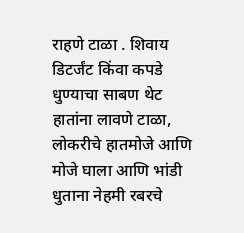राहणे टाळा . शिवाय डिटर्जंट किंवा कपडे धुण्याचा साबण थेट हातांना लावणे टाळा, लोकरीचे हातमोजे आणि मोजे घाला आणि भांडी धुताना नेहमी रबरचे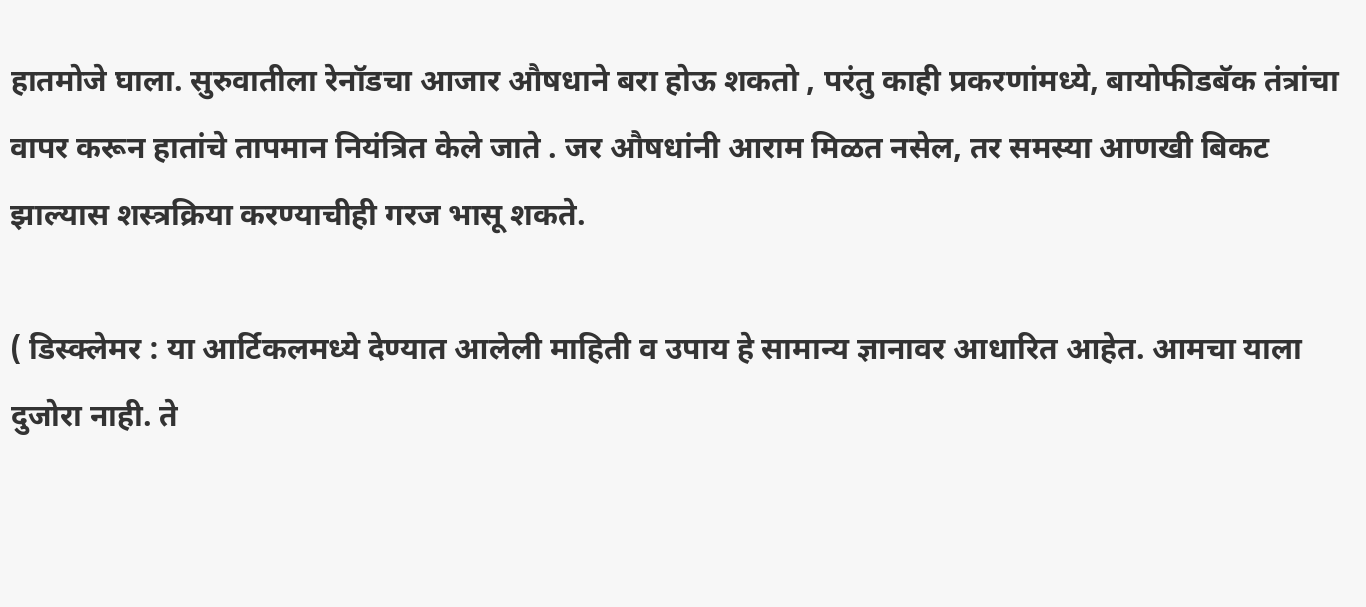हातमोजे घाला. सुरुवातीला रेनॉडचा आजार औषधाने बरा होऊ शकतो , परंतु काही प्रकरणांमध्ये, बायोफीडबॅक तंत्रांचा वापर करून हातांचे तापमान नियंत्रित केले जाते . जर औषधांनी आराम मिळत नसेल, तर समस्या आणखी बिकट झाल्यास शस्त्रक्रिया करण्याचीही गरज भासू शकते.

( डिस्क्लेमर : या आर्टिकलमध्ये देण्यात आलेली माहिती व उपाय हे सामान्य ज्ञानावर आधारित आहेत. आमचा याला दुजोरा नाही. ते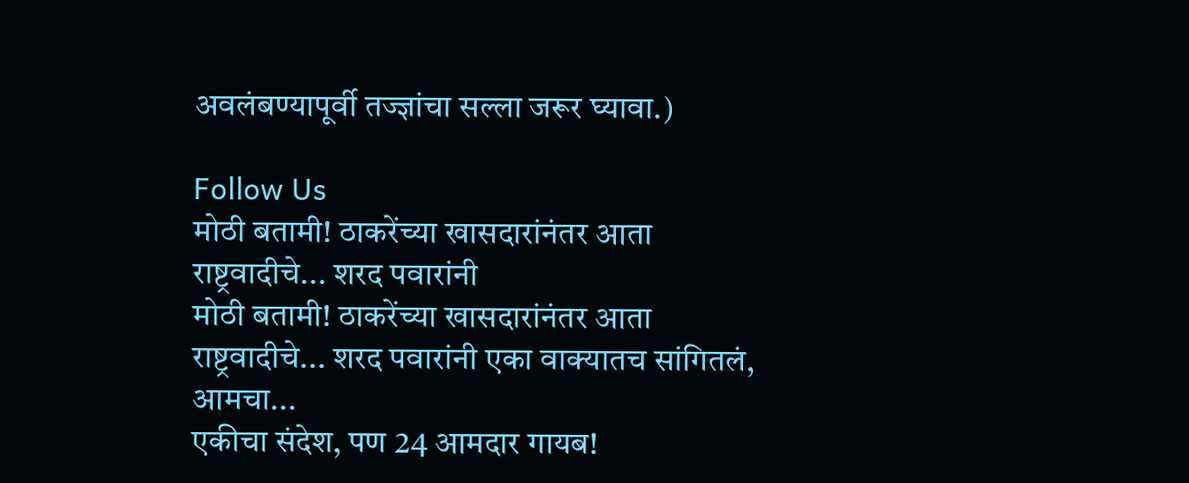अवलंबण्यापूर्वी तज्ज्ञांचा सल्ला जरूर घ्यावा.)

Follow Us
मोठी बतामी! ठाकरेंच्या खासदारांनंतर आता राष्ट्रवादीचे... शरद पवारांनी
मोठी बतामी! ठाकरेंच्या खासदारांनंतर आता राष्ट्रवादीचे... शरद पवारांनी एका वाक्यातच सांगितलं, आमचा...
एकीचा संदेश, पण 24 आमदार गायब!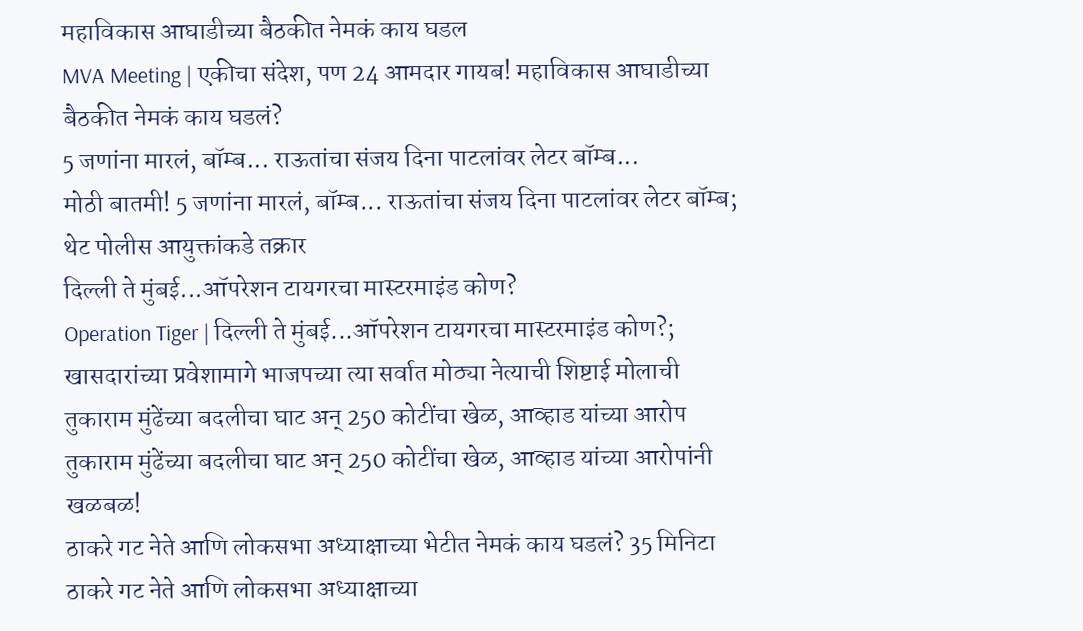महाविकास आघाडीच्या बैठकीत नेमकं काय घडल
MVA Meeting | एकीचा संदेश, पण 24 आमदार गायब! महाविकास आघाडीच्या बैठकीत नेमकं काय घडलं?
5 जणांना मारलं, बॉम्ब... राऊतांचा संजय दिना पाटलांवर लेटर बॉम्ब...
मोठी बातमी! 5 जणांना मारलं, बॉम्ब... राऊतांचा संजय दिना पाटलांवर लेटर बॉम्ब; थेट पोलीस आयुक्तांकडे तक्रार
दिल्ली ते मुंबई...ऑपरेशन टायगरचा मास्टरमाइंड कोण?
Operation Tiger | दिल्ली ते मुंबई...ऑपरेशन टायगरचा मास्टरमाइंड कोण?; खासदारांच्या प्रवेशामागे भाजपच्या त्या सर्वात मोठ्या नेत्याची शिष्टाई मोलाची
तुकाराम मुंढेंच्या बदलीचा घाट अन् 250 कोटींचा खेळ, आव्हाड यांच्या आरोप
तुकाराम मुंढेंच्या बदलीचा घाट अन् 250 कोटींचा खेळ, आव्हाड यांच्या आरोपांनी खळबळ!
ठाकरे गट नेते आणि लोकसभा अध्याक्षाच्या भेटीत नेमकं काय घडलं? 35 मिनिटा
ठाकरे गट नेते आणि लोकसभा अध्याक्षाच्या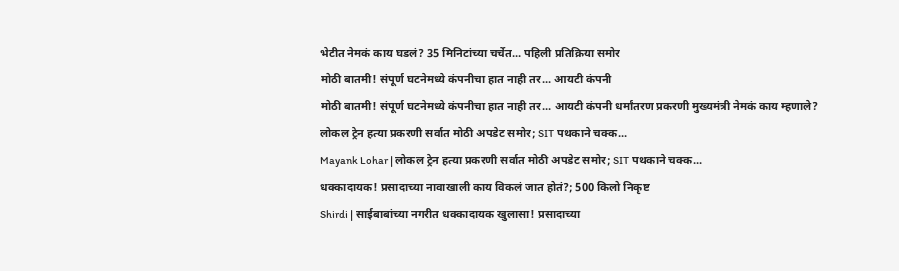भेटीत नेमकं काय घडलं? 35 मिनिटांच्या चर्चेत... पहिली प्रतिक्रिया समोर
मोठी बातमी! संपूर्ण घटनेमध्ये कंपनीचा हात नाही तर... आयटी कंपनी
मोठी बातमी! संपूर्ण घटनेमध्ये कंपनीचा हात नाही तर... आयटी कंपनी धर्मांतरण प्रकरणी मुख्यमंत्री नेमकं काय म्हणाले?
लोकल ट्रेन हत्या प्रकरणी सर्वात मोठी अपडेट समोर; SIT पथकाने चक्क...
Mayank Lohar | लोकल ट्रेन हत्या प्रकरणी सर्वात मोठी अपडेट समोर; SIT पथकाने चक्क...
धक्कादायक! प्रसादाच्या नावाखाली काय विकलं जात होतं?; 500 किलो निकृष्ट
Shirdi | साईबाबांच्या नगरीत धक्कादायक खुलासा! प्रसादाच्या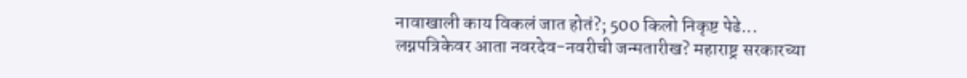नावाखाली काय विकलं जात होतं?; 500 किलो निकृष्ट पेढे...
लग्नपत्रिकेवर आता नवरदेव-नवरीची जन्मतारीख? महाराष्ट्र सरकारच्या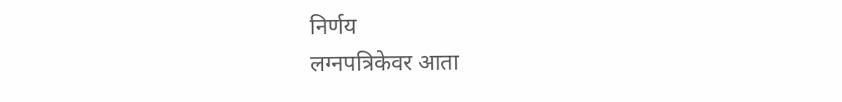निर्णय
लग्नपत्रिकेवर आता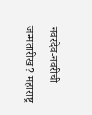नवरदेव-नवरीची जन्मतारीख? महाराष्ट्र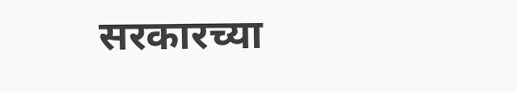सरकारच्या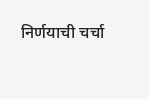निर्णयाची चर्चा